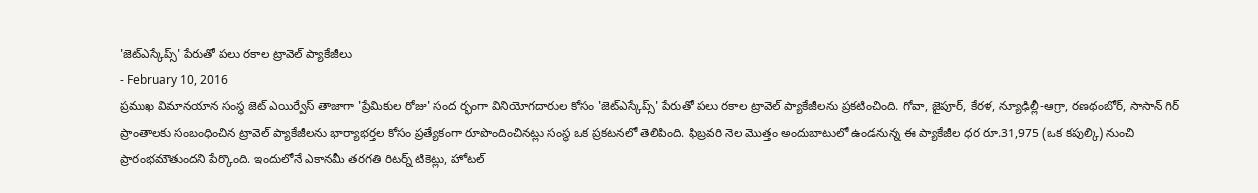'జెట్ఎస్కేప్స్' పేరుతో పలు రకాల ట్రావెల్ ప్యాకేజీలు
- February 10, 2016
ప్రముఖ విమానయాన సంస్థ జెట్ ఎయిర్వేస్ తాజాగా 'ప్రేమికుల రోజు' సంద ర్భంగా వినియోగదారుల కోసం 'జెట్ఎస్కేప్స్' పేరుతో పలు రకాల ట్రావెల్ ప్యాకేజీలను ప్రకటించింది. గోవా, జైపూర్, కేరళ, న్యూఢిల్లీ-ఆగ్రా, రణథంబోర్, సాసాన్ గిర్ ప్రాంతాలకు సంబంధించిన ట్రావెల్ ప్యాకేజీలను భార్యాభర్తల కోసం ప్రత్యేకంగా రూపొందించినట్లు సంస్థ ఒక ప్రకటనలో తెలిపింది. ఫిబ్రవరి నెల మొత్తం అందుబాటులో ఉండనున్న ఈ ప్యాకేజీల ధర రూ.31,975 (ఒక కపుల్కి) నుంచి ప్రారంభమౌతుందని పేర్కొంది. ఇందులోనే ఎకానమీ తరగతి రిటర్న్ టికెట్లు, హోటల్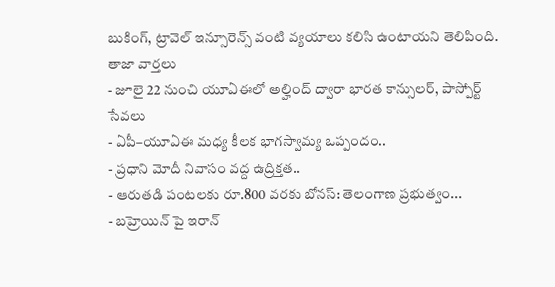బుకింగ్, ట్రావెల్ ఇన్సూరెన్స్ వంటి వ్యయాలు కలిసి ఉంటాయని తెలిపింది.
తాజా వార్తలు
- జూలై 22 నుంచి యూఏఈలో అల్హింద్ ద్వారా భారత కాన్సులర్, పాస్పోర్ట్ సేవలు
- ఏపీ–యూఏఈ మధ్య కీలక భాగస్వామ్య ఒప్పందం..
- ప్రధాని మోదీ నివాసం వద్ద ఉద్రిక్తత..
- ఆరుతడి పంటలకు రూ.800 వరకు బోనస్: తెలంగాణ ప్రభుత్వం...
- బహ్రెయిన్ పై ఇరాన్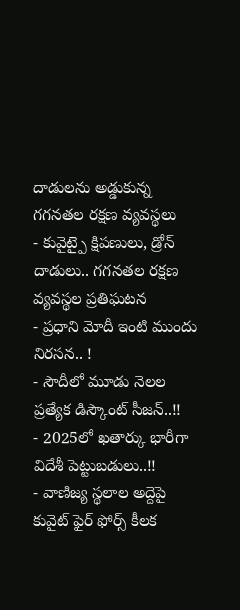దాడులను అడ్డుకున్న గగనతల రక్షణ వ్యవస్థలు
- కువైట్పై క్షిపణులు, డ్రోన్ దాడులు.. గగనతల రక్షణ వ్యవస్థల ప్రతిఘటన
- ప్రధాని మోదీ ఇంటి ముందు నిరసన.. !
- సౌదీలో మూడు నెలల ప్రత్యేక డిస్కౌంట్ సీజన్..!!
- 2025లో ఖతార్కు భారీగా విదేశీ పెట్టుబడులు..!!
- వాణిజ్య స్థలాల అద్దెపై కువైట్ ఫైర్ ఫోర్స్ కీలక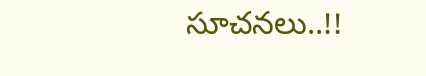సూచనలు..!!